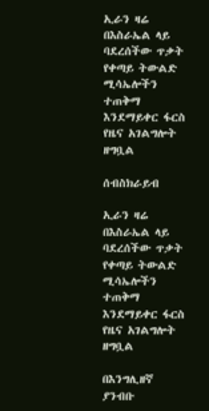ኢራን ዛሬ በእስራኤል ላይ ባደረሰችው ጥቃት የቀጣይ ትውልድ ሚሳኤሎችን ተጠቅማ እንደማይቀር ፋርስ የዜና አገልግሎት ዘግቧል

ሰብስክራይብ

ኢራን ዛሬ በእስራኤል ላይ ባደረሰችው ጥቃት የቀጣይ ትውልድ ሚሳኤሎችን ተጠቅማ እንደማይቀር ፋርስ የዜና አገልግሎት ዘግቧል

በእንግሊዘኛ ያንብቡ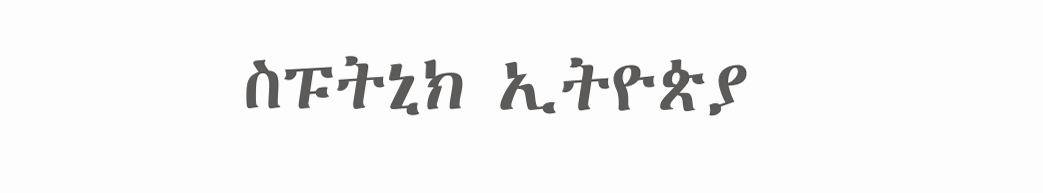ስፑትኒክ ኢትዮጵያ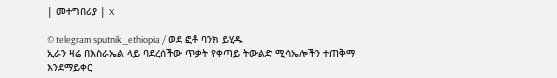| መተግበሪያ | X

© telegram sputnik_ethiopia / ወደ ፎቶ ባንክ ይሂዱ
ኢራን ዛሬ በእስራኤል ላይ ባደረሰችው ጥቃት የቀጣይ ትውልድ ሚሳኤሎችን ተጠቅማ እንደማይቀር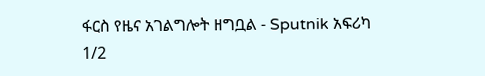ፋርስ የዜና አገልግሎት ዘግቧል - Sputnik አፍሪካ
1/2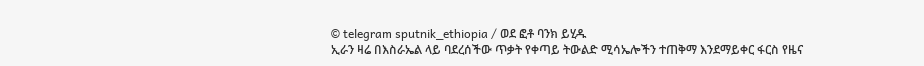© telegram sputnik_ethiopia / ወደ ፎቶ ባንክ ይሂዱ
ኢራን ዛሬ በእስራኤል ላይ ባደረሰችው ጥቃት የቀጣይ ትውልድ ሚሳኤሎችን ተጠቅማ እንደማይቀር ፋርስ የዜና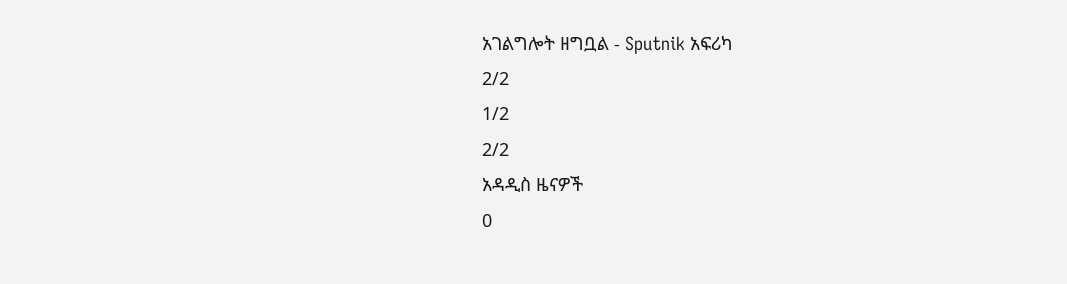አገልግሎት ዘግቧል - Sputnik አፍሪካ
2/2
1/2
2/2
አዳዲስ ዜናዎች
0